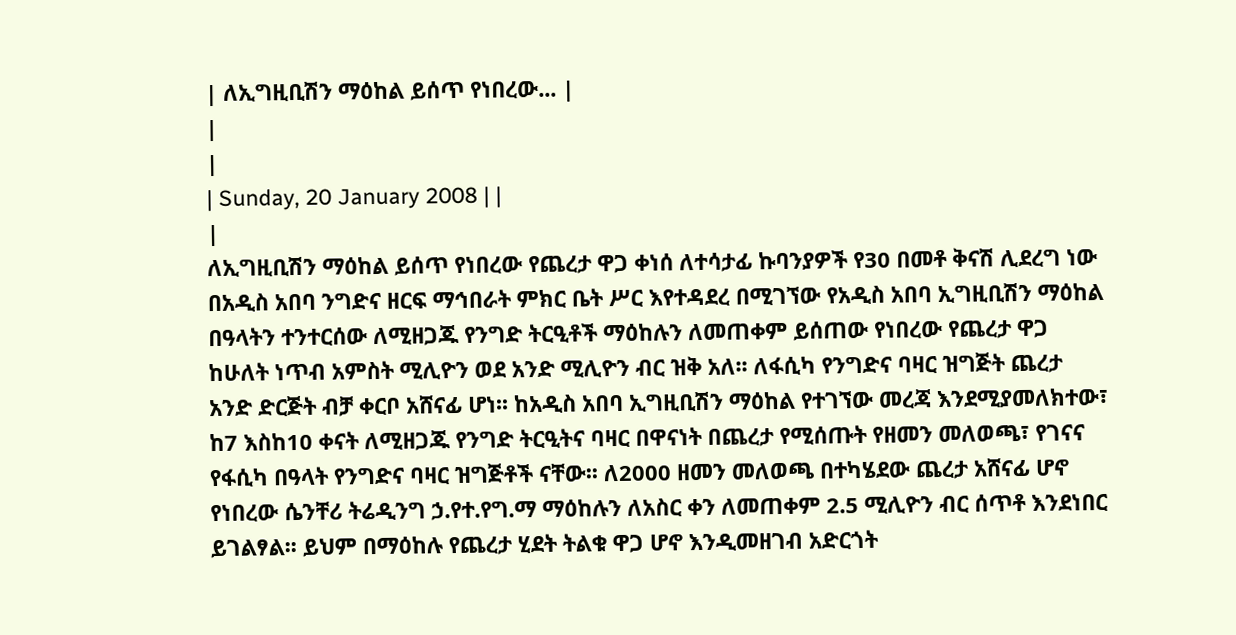| ለኢግዚቢሽን ማዕከል ይሰጥ የነበረው... |
|
|
| Sunday, 20 January 2008 | |
|
ለኢግዚቢሽን ማዕከል ይሰጥ የነበረው የጨረታ ዋጋ ቀነሰ ለተሳታፊ ኩባንያዎች የ30 በመቶ ቅናሽ ሊደረግ ነው በአዲስ አበባ ንግድና ዘርፍ ማኅበራት ምክር ቤት ሥር እየተዳደረ በሚገኘው የአዲስ አበባ ኢግዚቢሽን ማዕከል በዓላትን ተንተርሰው ለሚዘጋጁ የንግድ ትርዒቶች ማዕከሉን ለመጠቀም ይሰጠው የነበረው የጨረታ ዋጋ ከሁለት ነጥብ አምስት ሚሊዮን ወደ አንድ ሚሊዮን ብር ዝቅ አለ፡፡ ለፋሲካ የንግድና ባዛር ዝግጅት ጨረታ አንድ ድርጅት ብቻ ቀርቦ አሸናፊ ሆነ፡፡ ከአዲስ አበባ ኢግዚቢሽን ማዕከል የተገኘው መረጃ እንደሚያመለክተው፣ ከ7 እስከ10 ቀናት ለሚዘጋጁ የንግድ ትርዒትና ባዛር በዋናነት በጨረታ የሚሰጡት የዘመን መለወጫ፣ የገናና የፋሲካ በዓላት የንግድና ባዛር ዝግጅቶች ናቸው፡፡ ለ2000 ዘመን መለወጫ በተካሄደው ጨረታ አሸናፊ ሆኖ የነበረው ሴንቸሪ ትሬዲንግ ኃ.የተ.የግ.ማ ማዕከሉን ለአስር ቀን ለመጠቀም 2.5 ሚሊዮን ብር ሰጥቶ እንደነበር ይገልፃል፡፡ ይህም በማዕከሉ የጨረታ ሂደት ትልቁ ዋጋ ሆኖ እንዲመዘገብ አድርጎት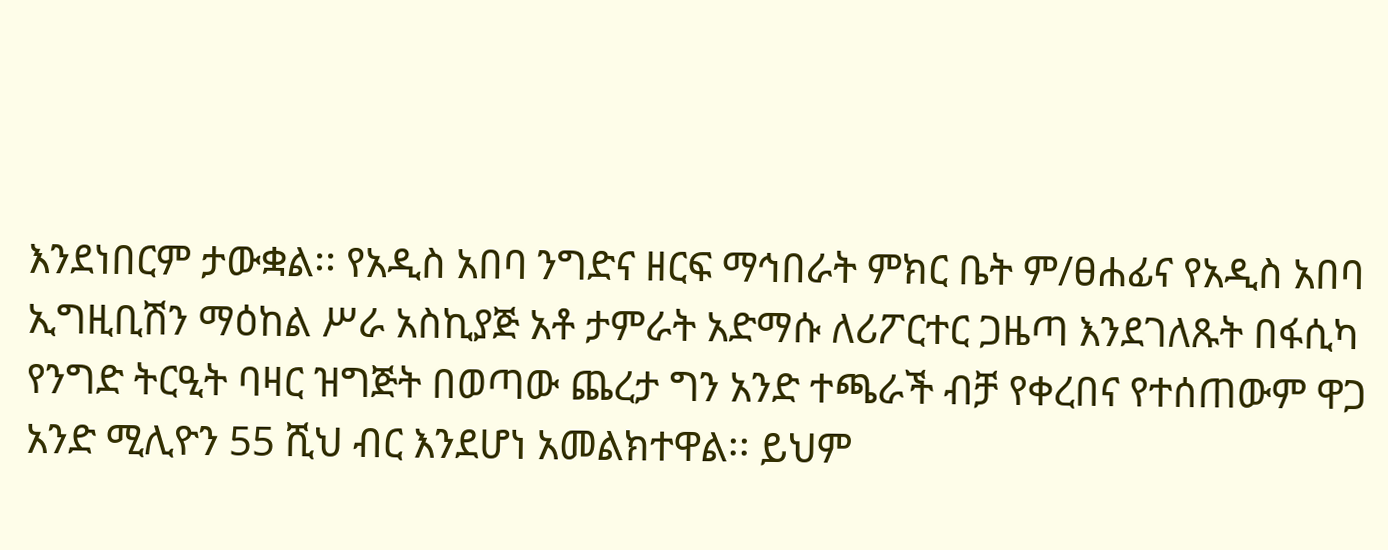እንደነበርም ታውቋል፡፡ የአዲስ አበባ ንግድና ዘርፍ ማኅበራት ምክር ቤት ም/ፀሐፊና የአዲስ አበባ ኢግዚቢሽን ማዕከል ሥራ አስኪያጅ አቶ ታምራት አድማሱ ለሪፖርተር ጋዜጣ እንደገለጹት በፋሲካ የንግድ ትርዒት ባዛር ዝግጅት በወጣው ጨረታ ግን አንድ ተጫራች ብቻ የቀረበና የተሰጠውም ዋጋ አንድ ሚሊዮን 55 ሺህ ብር እንደሆነ አመልክተዋል፡፡ ይህም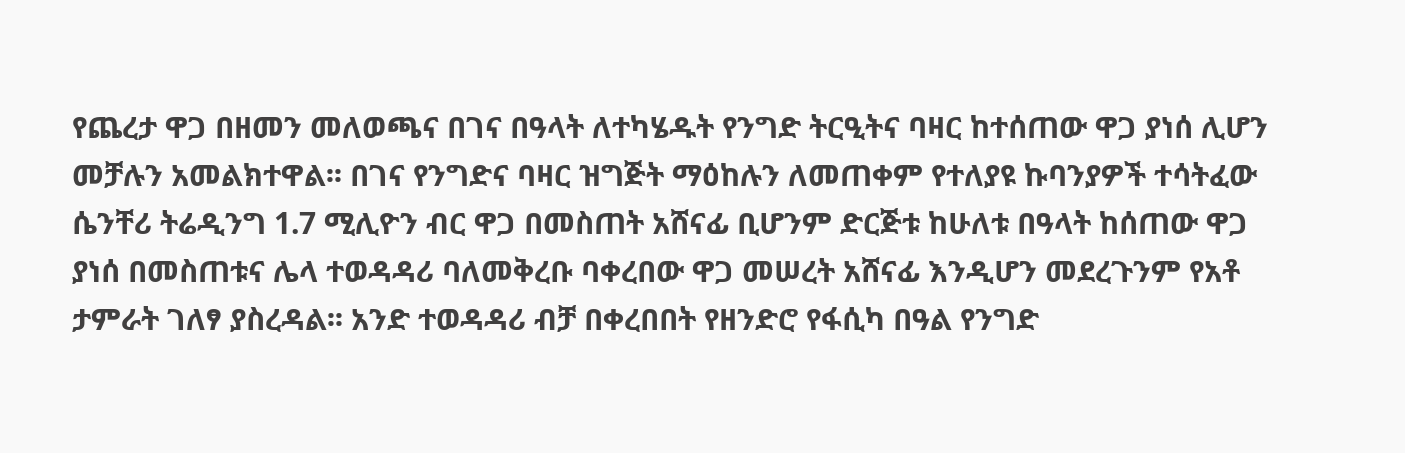የጨረታ ዋጋ በዘመን መለወጫና በገና በዓላት ለተካሄዱት የንግድ ትርዒትና ባዛር ከተሰጠው ዋጋ ያነሰ ሊሆን መቻሉን አመልክተዋል፡፡ በገና የንግድና ባዛር ዝግጅት ማዕከሉን ለመጠቀም የተለያዩ ኩባንያዎች ተሳትፈው ሴንቸሪ ትሬዲንግ 1.7 ሚሊዮን ብር ዋጋ በመስጠት አሸናፊ ቢሆንም ድርጅቱ ከሁለቱ በዓላት ከሰጠው ዋጋ ያነሰ በመስጠቱና ሌላ ተወዳዳሪ ባለመቅረቡ ባቀረበው ዋጋ መሠረት አሸናፊ እንዲሆን መደረጉንም የአቶ ታምራት ገለፃ ያስረዳል፡፡ አንድ ተወዳዳሪ ብቻ በቀረበበት የዘንድሮ የፋሲካ በዓል የንግድ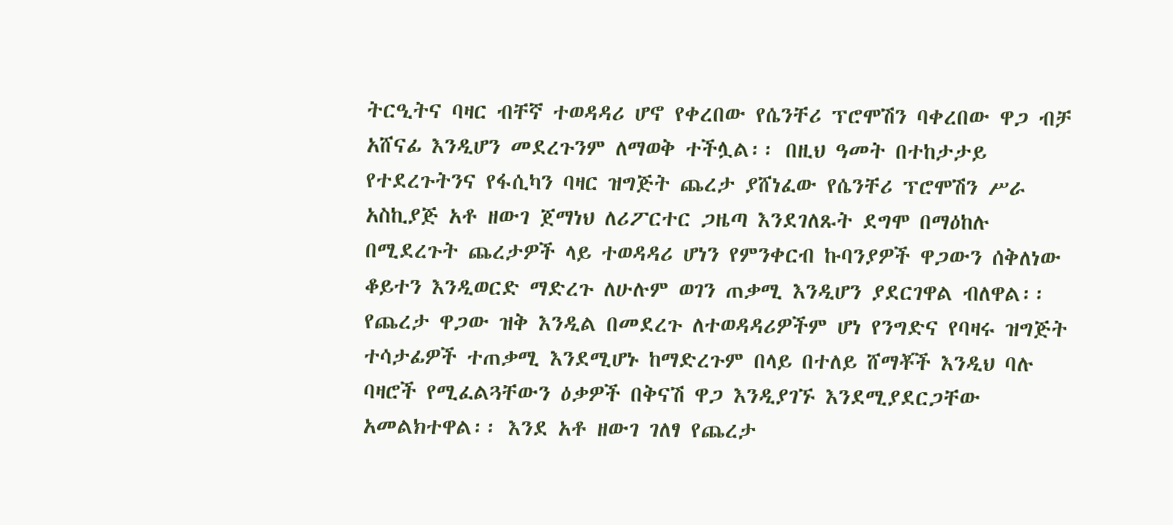ትርዒትና ባዛር ብቸኛ ተወዳዳሪ ሆኖ የቀረበው የሴንቸሪ ፕሮሞሽን ባቀረበው ዋጋ ብቻ አሸናፊ እንዲሆን መደረጉንም ለማወቅ ተችሏል፡፡ በዚህ ዓመት በተከታታይ የተደረጉትንና የፋሲካን ባዛር ዝግጅት ጨረታ ያሸነፈው የሴንቸሪ ፕሮሞሽን ሥራ አስኪያጅ አቶ ዘውገ ጀማነህ ለሪፖርተር ጋዜጣ እንደገለጹት ደግሞ በማዕከሉ በሚደረጉት ጨረታዎች ላይ ተወዳዳሪ ሆነን የምንቀርብ ኩባንያዎች ዋጋውን ሰቅለነው ቆይተን እንዲወርድ ማድረጉ ለሁሉም ወገን ጠቃሚ እንዲሆን ያደርገዋል ብለዋል፡፡ የጨረታ ዋጋው ዝቅ እንዲል በመደረጉ ለተወዳዳሪዎችም ሆነ የንግድና የባዛሩ ዝግጅት ተሳታፊዎች ተጠቃሚ እንደሚሆኑ ከማድረጉም በላይ በተለይ ሸማቾች እንዲህ ባሉ ባዛሮች የሚፈልጓቸውን ዕቃዎች በቅናሽ ዋጋ እንዲያገኙ እንደሚያደርጋቸው አመልክተዋል፡፡ እንደ አቶ ዘውገ ገለፃ የጨረታ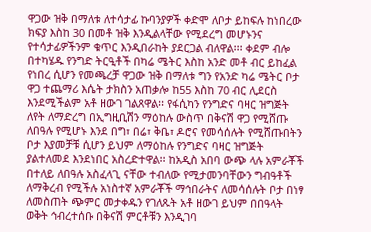ዋጋው ዝቅ በማለቱ ለተሳታፊ ኩባንያዎች ቀድሞ ለቦታ ይከፍሉ ከነበረው ክፍያ እስከ 30 በመቶ ዝቅ እንዲልላቸው የሚደረግ መሆኑንና የተሳታፊዎችንም ቁጥር እንዲበራከት ያደርጋል ብለዋል፡፡፡ ቀደም ብሎ በተካሄዱ የንግድ ትርዒቶች በካሬ ሜትር እስከ አንድ መቶ ብር ይከፈል የነበረ ሲሆን የመጫረቻ ዋጋው ዝቅ በማለቱ ግን የአንድ ካሬ ሜትር ቦታ ዋጋ ተጨማሪ እሴት ታክስን አጠቃሎ ከ55 እስከ 70 ብር ሊደርስ እንደሚችልም አቶ ዘውገ ገልጸዋል፡፡ የፋሲካን የንግድና ባዛር ዝግጅት ለየት ለማድረግ በኢግዚቢሽን ማዕከሉ ውስጥ በቅናሽ ዋጋ የሚሸጡ ለበዓሉ የሚሆኑ እንደ በግ፣ በሬ፣ ቅቤ፣ ዶሮና የመሳሰሉት የሚሸጡበትን ቦታ እያመቻቹ ሲሆን ይህም ለማዕከሉ የንግድና ባዛር ዝግጅት ያልተለመደ እንደነበር አስረድተዋል፡፡ ከአዲስ አበባ ውጭ ላሉ አምራቾች በተለይ ለበዓሉ አስፈላጊ ናቸው ተብለው የሚታመንባቸውን ግብዓቶች ለማቅረብ የሚችሉ አነስተኛ አምራቾች ማኅበራትና ለመሳሰሉት ቦታ በነፃ ለመስጠት ጭምር መታቀዱን የገለጹት አቶ ዘውገ ይህም በበዓላት ወቅት ኅብረተሰቡ በቅናሽ ምርቶቹን እንዲገባ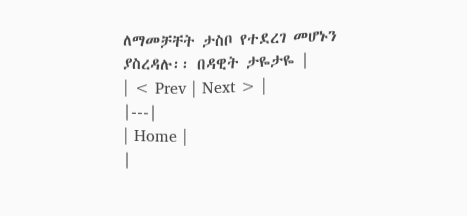ለማመቻቸት ታስቦ የተደረገ መሆኑን ያስረዳሉ፡፡ በዳዊት ታዬታዬ |
| < Prev | Next > |
|---|
| Home |
|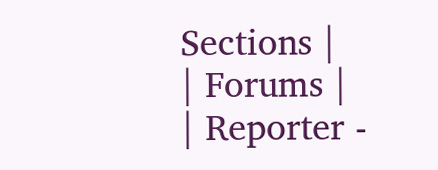Sections |
| Forums |
| Reporter -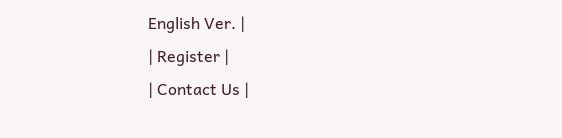English Ver. |
| Register |
| Contact Us |